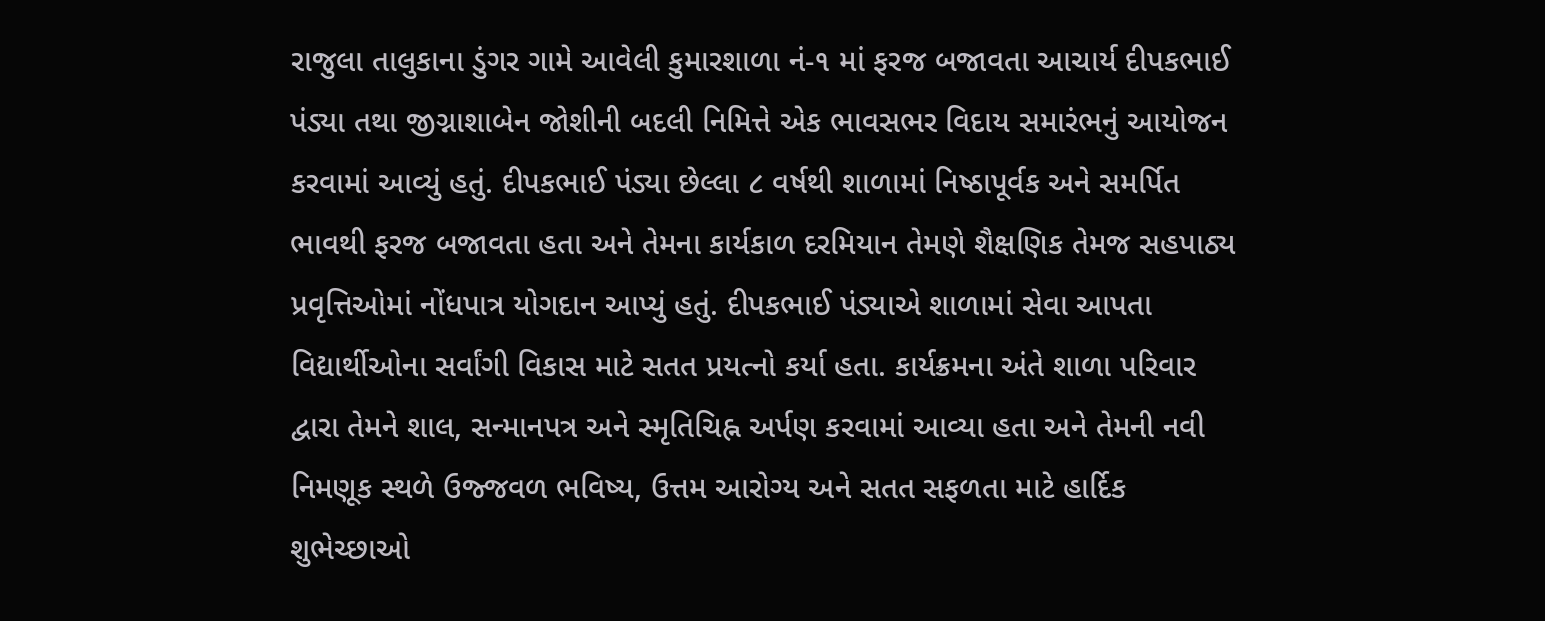રાજુલા તાલુકાના ડુંગર ગામે આવેલી કુમારશાળા નં-૧ માં ફરજ બજાવતા આચાર્ય દીપકભાઈ પંડ્યા તથા જીગ્નાશાબેન જોશીની બદલી નિમિત્તે એક ભાવસભર વિદાય સમારંભનું આયોજન કરવામાં આવ્યું હતું. દીપકભાઈ પંડ્યા છેલ્લા ૮ વર્ષથી શાળામાં નિષ્ઠાપૂર્વક અને સમર્પિત ભાવથી ફરજ બજાવતા હતા અને તેમના કાર્યકાળ દરમિયાન તેમણે શૈક્ષણિક તેમજ સહપાઠ્ય પ્રવૃત્તિઓમાં નોંધપાત્ર યોગદાન આપ્યું હતું. દીપકભાઈ પંડ્યાએ શાળામાં સેવા આપતા વિદ્યાર્થીઓના સર્વાંગી વિકાસ માટે સતત પ્રયત્નો કર્યા હતા. કાર્યક્રમના અંતે શાળા પરિવાર દ્વારા તેમને શાલ, સન્માનપત્ર અને સ્મૃતિચિહ્ન અર્પણ કરવામાં આવ્યા હતા અને તેમની નવી નિમણૂક સ્થળે ઉજ્જવળ ભવિષ્ય, ઉત્તમ આરોગ્ય અને સતત સફળતા માટે હાર્દિક શુભેચ્છાઓ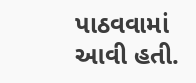પાઠવવામાં આવી હતી.